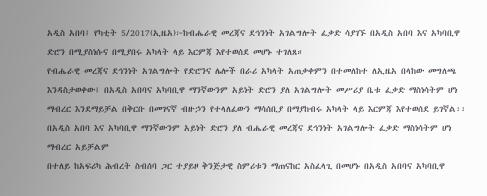አዲስ አበባ፤ የካቲት 5/2017(ኢዜአ)፦ከብሔራዊ መረጃና ደኅንነት አገልግሎት ፈቃድ ሳያገኙ በአዲስ አበባ እና አካባቢዋ ድሮን በሚያስነሱና በሚያበሩ አካላት ላይ እርምጃ እየተወሰደ መሆኑ ተገለጸ።
የብሔራዊ መረጃና ደኅንነት አገልግሎት የድሮንና ሌሎች በራሪ አካላት አጠቃቀምን በተመለከተ ለኢዜአ በላከው መግለጫ እንዳስታወቀው፤ በአዲስ አበባና አካባቢዋ ማንኛውንም አይነት ድሮን ያለ አገልግሎት መሥሪያ ቤቱ ፈቃድ ማስነሳትም ሆነ ማብረር እንደማይቻል በቅርቡ በመገናኛ ብዙኃን የተላለፈውን ማሳሰቢያ በማያከብሩ አካላት ላይ እርምጃ እየተወሰደ ይገኛል፡፡
በአዲስ አበባ እና አካባቢዋ ማንኛውንም አይነት ድሮን ያለ ብሔራዊ መረጃና ደኅንነት አገልግሎት ፈቃድ ማስነሳትም ሆነ ማብረር አይቻልም
በተለይ ከአፍሪካ ሕብረት ስብሰባ ጋር ተያይዞ ቅንጅታዊ ስምሪቱን ማጠናከር አስፈላጊ በመሆኑ በአዲስ አበባና አካባቢዋ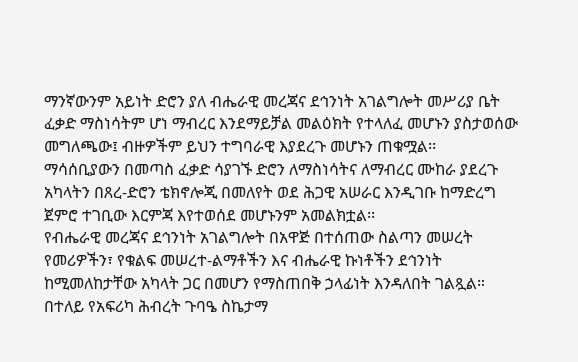ማንኛውንም አይነት ድሮን ያለ ብሔራዊ መረጃና ደኅንነት አገልግሎት መሥሪያ ቤት ፈቃድ ማስነሳትም ሆነ ማብረር እንደማይቻል መልዕክት የተላለፈ መሆኑን ያስታወሰው መግለጫው፤ ብዙዎችም ይህን ተግባራዊ እያደረጉ መሆኑን ጠቁሟል፡፡
ማሳሰቢያውን በመጣስ ፈቃድ ሳያገኙ ድሮን ለማስነሳትና ለማብረር ሙከራ ያደረጉ አካላትን በጸረ-ድሮን ቴክኖሎጂ በመለየት ወደ ሕጋዊ አሠራር እንዲገቡ ከማድረግ ጀምሮ ተገቢው እርምጃ እየተወሰደ መሆኑንም አመልክቷል፡፡
የብሔራዊ መረጃና ደኅንነት አገልግሎት በአዋጅ በተሰጠው ስልጣን መሠረት የመሪዎችን፣ የቁልፍ መሠረተ-ልማቶችን እና ብሔራዊ ኩነቶችን ደኅንነት ከሚመለከታቸው አካላት ጋር በመሆን የማስጠበቅ ኃላፊነት እንዳለበት ገልጿል።
በተለይ የአፍሪካ ሕብረት ጉባዔ ስኬታማ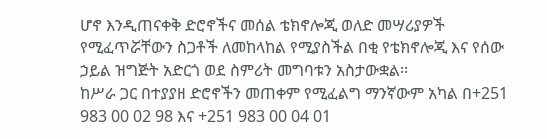ሆኖ እንዲጠናቀቅ ድሮኖችና መሰል ቴክኖሎጂ ወለድ መሣሪያዎች የሚፈጥሯቸውን ስጋቶች ለመከላከል የሚያስችል በቂ የቴክኖሎጂ እና የሰው ኃይል ዝግጅት አድርጎ ወደ ስምሪት መግባቱን አስታውቋል፡፡
ከሥራ ጋር በተያያዘ ድሮኖችን መጠቀም የሚፈልግ ማንኛውም አካል በ+251 983 00 02 98 እና +251 983 00 04 01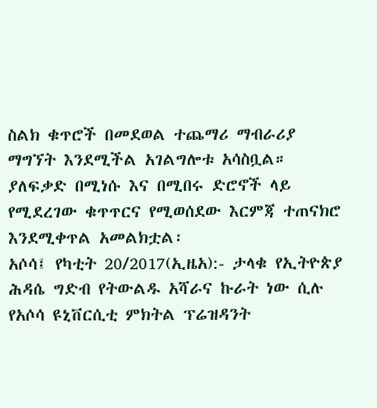ስልክ ቁጥሮች በመደወል ተጨማሪ ማብራሪያ ማግኘት እንደሚችል አገልግሎቱ አሳስቧል።
ያለፍቃድ በሚነሱ እና በሚበሩ ድሮኖች ላይ የሚደረገው ቁጥጥርና የሚወሰደው እርምጃ ተጠናክሮ እንደሚቀጥል አመልክቷል፡
አሶሳ፤ የካቲት 20/2017(ኢዜአ):- ታላቁ የኢትዮጵያ ሕዳሴ ግድብ የትውልዱ አሻራና ኩራት ነው ሲሉ የአሶሳ ዩኒቨርሲቲ ምክትል ፕሬዝዳንት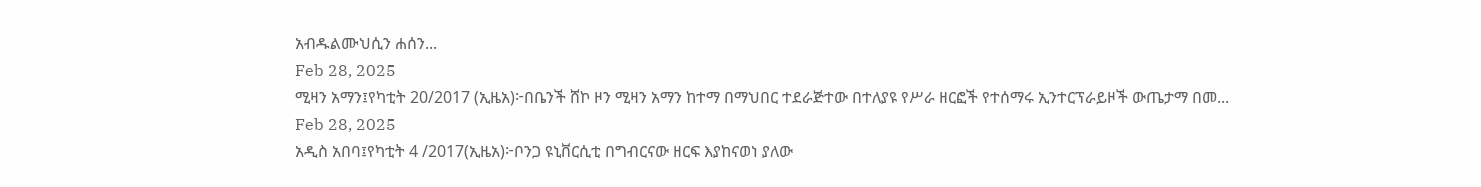አብዱልሙህሲን ሐሰን...
Feb 28, 2025
ሚዛን አማን፤የካቲት 20/2017 (ኢዜአ)፦በቤንች ሸኮ ዞን ሚዛን አማን ከተማ በማህበር ተደራጅተው በተለያዩ የሥራ ዘርፎች የተሰማሩ ኢንተርፕራይዞች ውጤታማ በመ...
Feb 28, 2025
አዲስ አበባ፤የካቲት 4 /2017(ኢዜአ)፦ቦንጋ ዩኒቨርሲቲ በግብርናው ዘርፍ እያከናወነ ያለው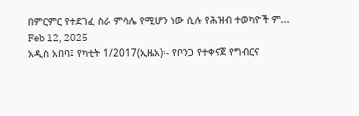በምርምር የተደገፈ ስራ ምሳሌ የሚሆን ነው ሲሉ የሕዝብ ተወካዮች ም...
Feb 12, 2025
አዲስ አበባ፤ የካቲት 1/2017(ኢዜአ)፡- የቦንጋ የተቀናጀ የግብርና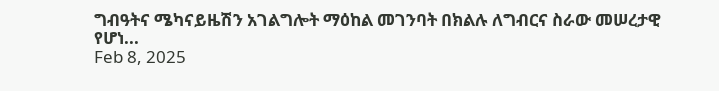ግብዓትና ሜካናይዜሽን አገልግሎት ማዕከል መገንባት በክልሉ ለግብርና ስራው መሠረታዊ የሆነ...
Feb 8, 2025